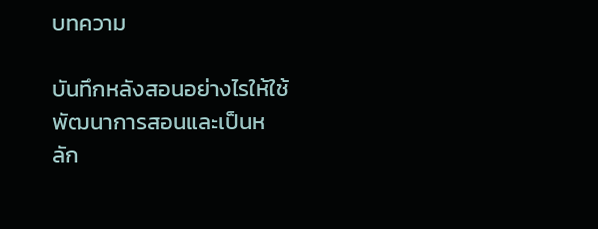บทความ

บันทึกหลังสอนอย่างไรให้ใช้พัฒนาการสอนและเป็นหลัก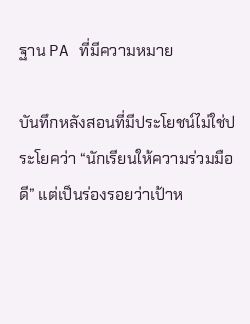ฐาน PA ที่มีความหมาย

บันทึกหลังสอนที่มีประโยชน์ไม่ใช่ประโยคว่า “นักเรียนให้ความร่วมมือดี” แต่เป็นร่องรอยว่าเป้าห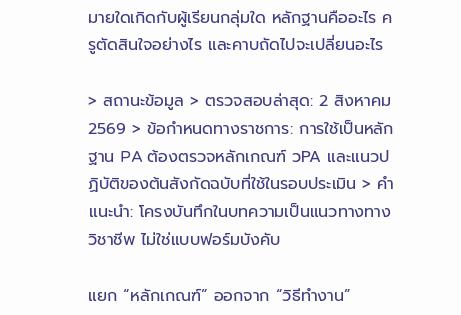มายใดเกิดกับผู้เรียนกลุ่มใด หลักฐานคืออะไร ครูตัดสินใจอย่างไร และคาบถัดไปจะเปลี่ยนอะไร

> สถานะข้อมูล > ตรวจสอบล่าสุด: 2 สิงหาคม 2569 > ข้อกำหนดทางราชการ: การใช้เป็นหลักฐาน PA ต้องตรวจหลักเกณฑ์ วPA และแนวปฏิบัติของต้นสังกัดฉบับที่ใช้ในรอบประเมิน > คำแนะนำ: โครงบันทึกในบทความเป็นแนวทางทางวิชาชีพ ไม่ใช่แบบฟอร์มบังคับ

แยก “หลักเกณฑ์” ออกจาก “วิธีทำงาน”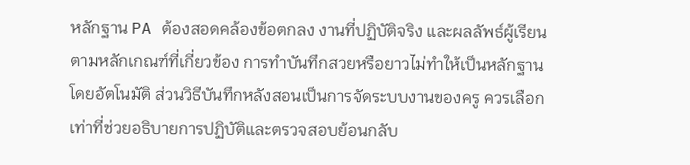หลักฐาน PA ต้องสอดคล้องข้อตกลง งานที่ปฏิบัติจริง และผลลัพธ์ผู้เรียนตามหลักเกณฑ์ที่เกี่ยวข้อง การทำบันทึกสวยหรือยาวไม่ทำให้เป็นหลักฐานโดยอัตโนมัติ ส่วนวิธีบันทึกหลังสอนเป็นการจัดระบบงานของครู ควรเลือกเท่าที่ช่วยอธิบายการปฏิบัติและตรวจสอบย้อนกลับ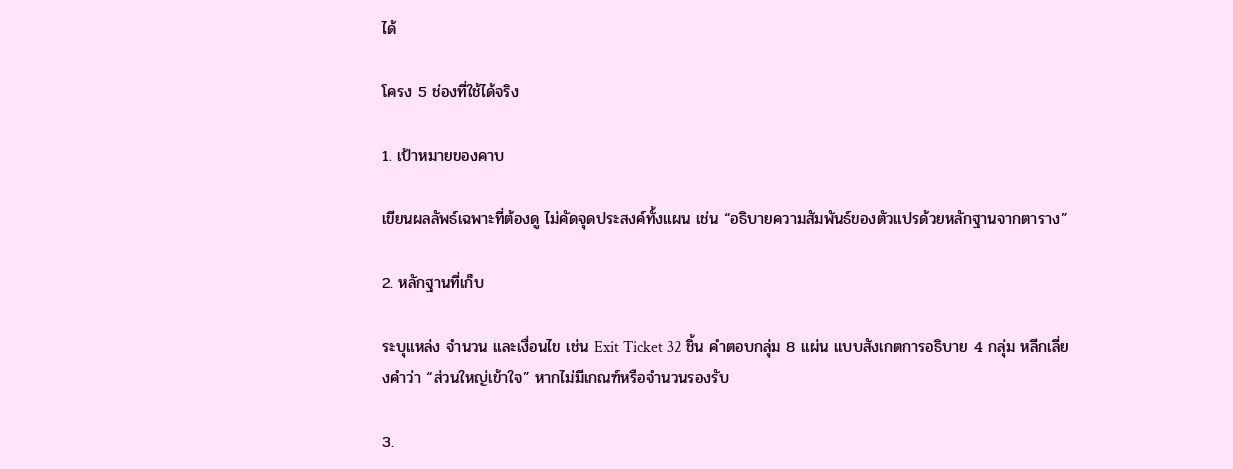ได้

โครง 5 ช่องที่ใช้ได้จริง

1. เป้าหมายของคาบ

เขียนผลลัพธ์เฉพาะที่ต้องดู ไม่คัดจุดประสงค์ทั้งแผน เช่น “อธิบายความสัมพันธ์ของตัวแปรด้วยหลักฐานจากตาราง”

2. หลักฐานที่เก็บ

ระบุแหล่ง จำนวน และเงื่อนไข เช่น Exit Ticket 32 ชิ้น คำตอบกลุ่ม 8 แผ่น แบบสังเกตการอธิบาย 4 กลุ่ม หลีกเลี่ยงคำว่า “ส่วนใหญ่เข้าใจ” หากไม่มีเกณฑ์หรือจำนวนรองรับ

3.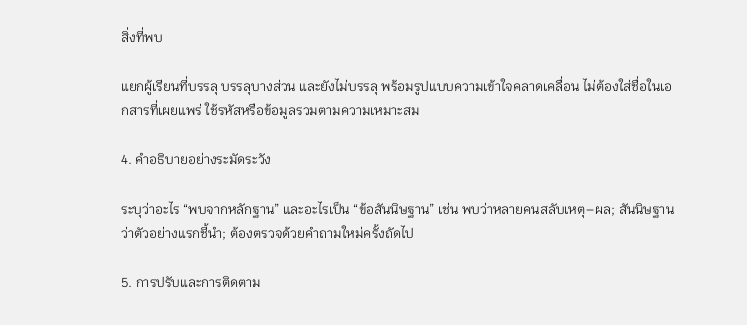สิ่งที่พบ

แยกผู้เรียนที่บรรลุ บรรลุบางส่วน และยังไม่บรรลุ พร้อมรูปแบบความเข้าใจคลาดเคลื่อน ไม่ต้องใส่ชื่อในเอกสารที่เผยแพร่ ใช้รหัสหรือข้อมูลรวมตามความเหมาะสม

4. คำอธิบายอย่างระมัดระวัง

ระบุว่าอะไร “พบจากหลักฐาน” และอะไรเป็น “ข้อสันนิษฐาน” เช่น พบว่าหลายคนสลับเหตุ–ผล; สันนิษฐานว่าตัวอย่างแรกชี้นำ; ต้องตรวจด้วยคำถามใหม่ครั้งถัดไป

5. การปรับและการติดตาม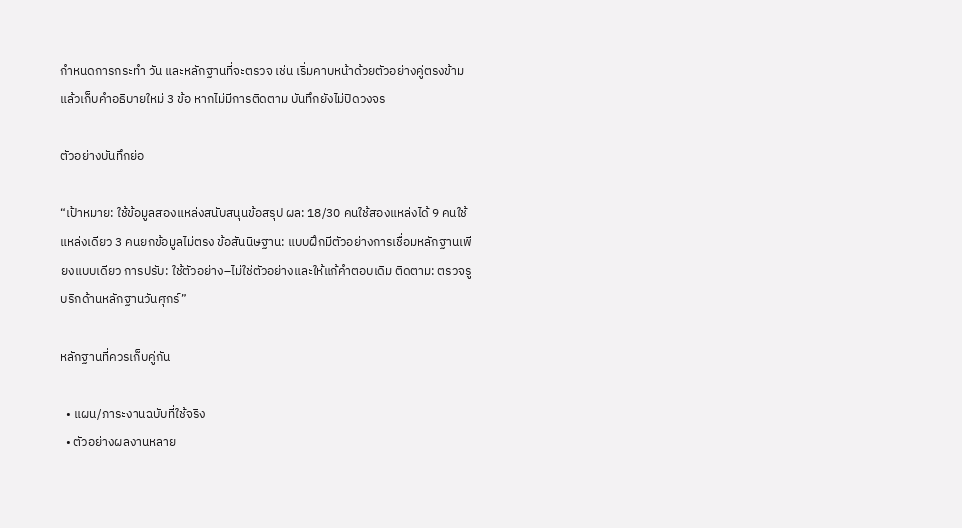กำหนดการกระทำ วัน และหลักฐานที่จะตรวจ เช่น เริ่มคาบหน้าด้วยตัวอย่างคู่ตรงข้าม แล้วเก็บคำอธิบายใหม่ 3 ข้อ หากไม่มีการติดตาม บันทึกยังไม่ปิดวงจร

ตัวอย่างบันทึกย่อ

“เป้าหมาย: ใช้ข้อมูลสองแหล่งสนับสนุนข้อสรุป ผล: 18/30 คนใช้สองแหล่งได้ 9 คนใช้แหล่งเดียว 3 คนยกข้อมูลไม่ตรง ข้อสันนิษฐาน: แบบฝึกมีตัวอย่างการเชื่อมหลักฐานเพียงแบบเดียว การปรับ: ใช้ตัวอย่าง–ไม่ใช่ตัวอย่างและให้แก้คำตอบเดิม ติดตาม: ตรวจรูบริกด้านหลักฐานวันศุกร์”

หลักฐานที่ควรเก็บคู่กัน

  • แผน/ภาระงานฉบับที่ใช้จริง
  • ตัวอย่างผลงานหลาย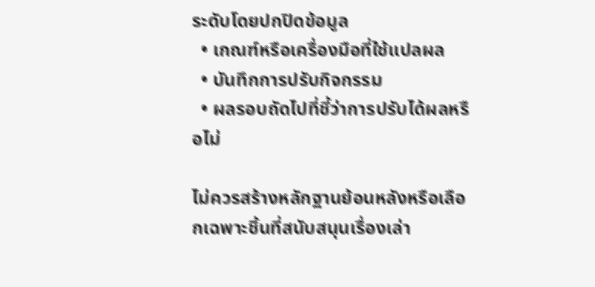ระดับโดยปกปิดข้อมูล
  • เกณฑ์หรือเครื่องมือที่ใช้แปลผล
  • บันทึกการปรับกิจกรรม
  • ผลรอบถัดไปที่ชี้ว่าการปรับได้ผลหรือไม่

ไม่ควรสร้างหลักฐานย้อนหลังหรือเลือกเฉพาะชิ้นที่สนับสนุนเรื่องเล่า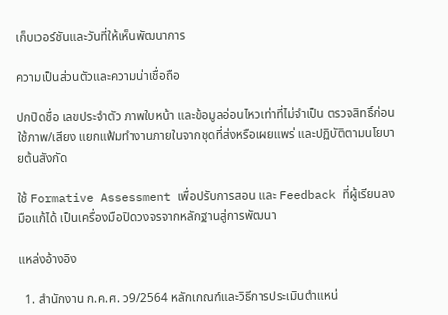เก็บเวอร์ชันและวันที่ให้เห็นพัฒนาการ

ความเป็นส่วนตัวและความน่าเชื่อถือ

ปกปิดชื่อ เลขประจำตัว ภาพใบหน้า และข้อมูลอ่อนไหวเท่าที่ไม่จำเป็น ตรวจสิทธิ์ก่อนใช้ภาพ/เสียง แยกแฟ้มทำงานภายในจากชุดที่ส่งหรือเผยแพร่ และปฏิบัติตามนโยบายต้นสังกัด

ใช้ Formative Assessment เพื่อปรับการสอน และ Feedback ที่ผู้เรียนลงมือแก้ได้ เป็นเครื่องมือปิดวงจรจากหลักฐานสู่การพัฒนา

แหล่งอ้างอิง

  1. สำนักงาน ก.ค.ศ. ว9/2564 หลักเกณฑ์และวิธีการประเมินตำแหน่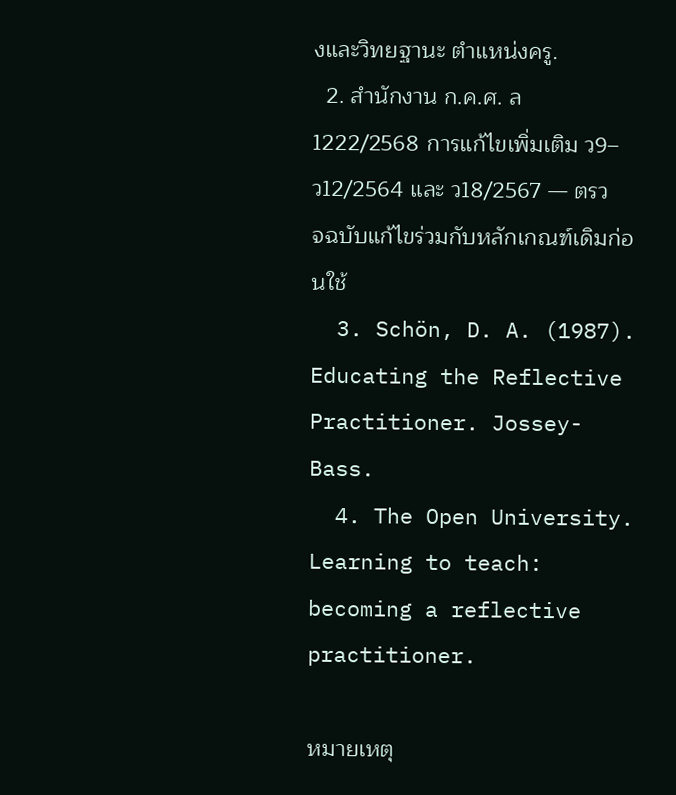งและวิทยฐานะ ตำแหน่งครู.
  2. สำนักงาน ก.ค.ศ. ล 1222/2568 การแก้ไขเพิ่มเติม ว9–ว12/2564 และ ว18/2567 — ตรวจฉบับแก้ไขร่วมกับหลักเกณฑ์เดิมก่อนใช้
  3. Schön, D. A. (1987). Educating the Reflective Practitioner. Jossey-Bass.
  4. The Open University. Learning to teach: becoming a reflective practitioner.

หมายเหตุ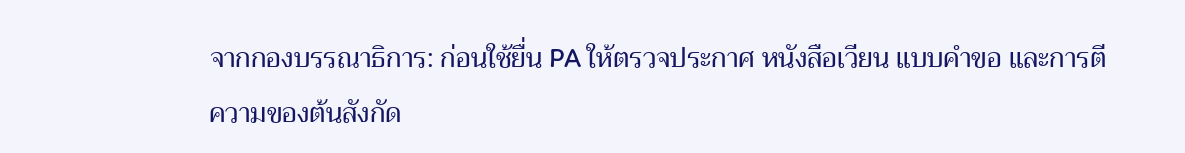จากกองบรรณาธิการ: ก่อนใช้ยื่น PA ให้ตรวจประกาศ หนังสือเวียน แบบคำขอ และการตีความของต้นสังกัด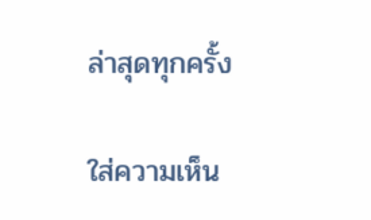ล่าสุดทุกครั้ง

ใส่ความเห็น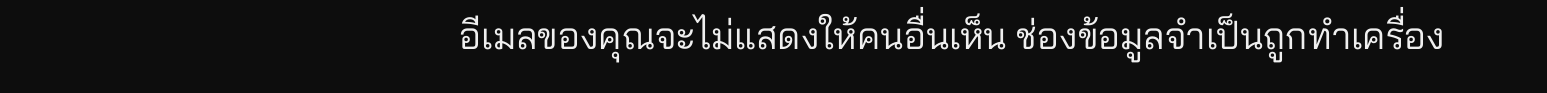อีเมลของคุณจะไม่แสดงให้คนอื่นเห็น ช่องข้อมูลจำเป็นถูกทำเครื่อง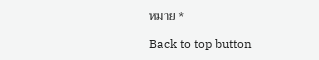หมาย *

Back to top button